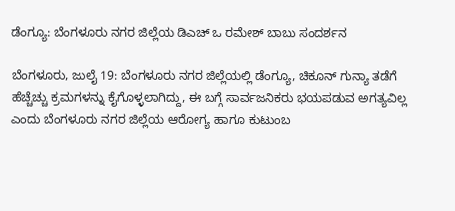ಡೆಂಗ್ಯೂ: ಬೆಂಗಳೂರು ನಗರ ಜಿಲ್ಲೆಯ ಡಿಎಚ್ ಒ ರಮೇಶ್ ಬಾಬು ಸಂದರ್ಶನ

ಬೆಂಗಳೂರು, ಜುಲೈ 19: ಬೆಂಗಳೂರು ನಗರ ಜಿಲ್ಲೆಯಲ್ಲಿ ಡೆಂಗ್ಯೂ, ಚಿಕೂನ್ ಗುನ್ಯಾ ತಡೆಗೆ ಹೆಚ್ಚೆಚ್ಚು ಕ್ರಮಗಳನ್ನು ಕೈಗೊಳ್ಳಲಾಗಿದ್ದು, ಈ ಬಗ್ಗೆ ಸಾರ್ವಜನಿಕರು ಭಯಪಡುವ ಅಗತ್ಯವಿಲ್ಲ ಎಂದು ಬೆಂಗಳೂರು ನಗರ ಜಿಲ್ಲೆಯ ಆರೋಗ್ಯ ಹಾಗೂ ಕುಟುಂಬ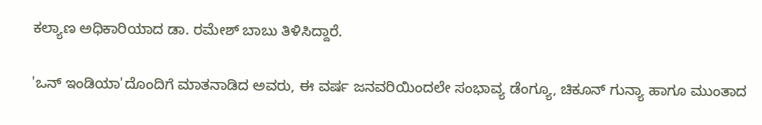ಕಲ್ಯಾಣ ಅಧಿಕಾರಿಯಾದ ಡಾ. ರಮೇಶ್ ಬಾಬು ತಿಳಿಸಿದ್ದಾರೆ.

'ಒನ್ ಇಂಡಿಯಾ'ದೊಂದಿಗೆ ಮಾತನಾಡಿದ ಅವರು, ಈ ವರ್ಷ ಜನವರಿಯಿಂದಲೇ ಸಂಭಾವ್ಯ ಡೆಂಗ್ಯೂ, ಚಿಕೂನ್ ಗುನ್ಯಾ ಹಾಗೂ ಮುಂತಾದ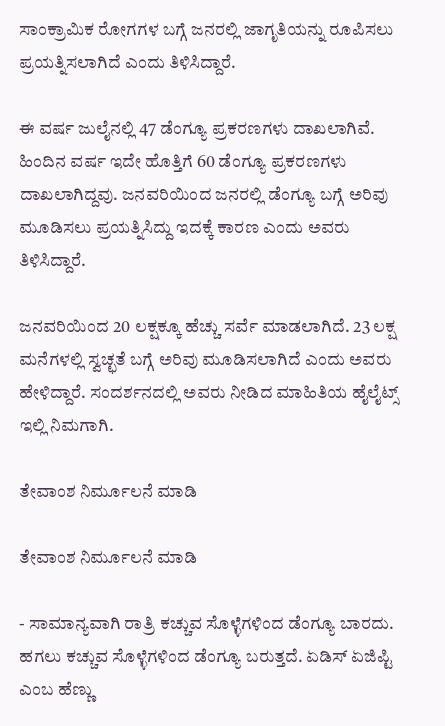ಸಾಂಕ್ರಾಮಿಕ ರೋಗಗಳ ಬಗ್ಗೆ ಜನರಲ್ಲಿ ಜಾಗೃತಿಯನ್ನು ರೂಪಿಸಲು ಪ್ರಯತ್ನಿಸಲಾಗಿದೆ ಎಂದು ತಿಳಿಸಿದ್ದಾರೆ.

ಈ ವರ್ಷ ಜುಲೈನಲ್ಲಿ 47 ಡೆಂಗ್ಯೂ ಪ್ರಕರಣಗಳು ದಾಖಲಾಗಿವೆ. ಹಿಂದಿನ ವರ್ಷ ಇದೇ ಹೊತ್ತಿಗೆ 60 ಡೆಂಗ್ಯೂ ಪ್ರಕರಣಗಳು ದಾಖಲಾಗಿದ್ದವು. ಜನವರಿಯಿಂದ ಜನರಲ್ಲಿ ಡೆಂಗ್ಯೂ ಬಗ್ಗೆ ಅರಿವು ಮೂಡಿಸಲು ಪ್ರಯತ್ನಿಸಿದ್ದು ಇದಕ್ಕೆ ಕಾರಣ ಎಂದು ಅವರು ತಿಳಿಸಿದ್ದಾರೆ.

ಜನವರಿಯಿಂದ 20 ಲಕ್ಷಕ್ಕೂ ಹೆಚ್ಚು ಸರ್ವೆ ಮಾಡಲಾಗಿದೆ. 23 ಲಕ್ಷ ಮನೆಗಳಲ್ಲಿ ಸ್ವಚ್ಛತೆ ಬಗ್ಗೆ ಅರಿವು ಮೂಡಿಸಲಾಗಿದೆ ಎಂದು ಅವರು ಹೇಳಿದ್ದಾರೆ. ಸಂದರ್ಶನದಲ್ಲಿ ಅವರು ನೀಡಿದ ಮಾಹಿತಿಯ ಹೈಲೈಟ್ಸ್ ಇಲ್ಲಿ ನಿಮಗಾಗಿ.

ತೇವಾಂಶ ನಿರ್ಮೂಲನೆ ಮಾಡಿ

ತೇವಾಂಶ ನಿರ್ಮೂಲನೆ ಮಾಡಿ

- ಸಾಮಾನ್ಯವಾಗಿ ರಾತ್ರಿ ಕಚ್ಚುವ ಸೊಳ್ಳೆಗಳಿಂದ ಡೆಂಗ್ಯೂ ಬಾರದು. ಹಗಲು ಕಚ್ಚುವ ಸೊಳ್ಳೆಗಳಿಂದ ಡೆಂಗ್ಯೂ ಬರುತ್ತದೆ. ಏಡಿಸ್ ಏಜಿಪ್ಟಿ ಎಂಬ ಹೆಣ್ಣು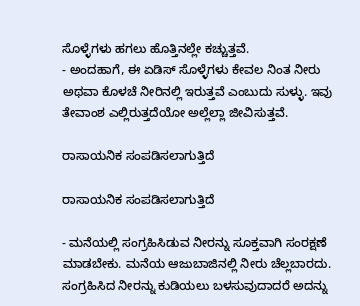ಸೊಳ್ಳೆಗಳು ಹಗಲು ಹೊತ್ತಿನಲ್ಲೇ ಕಚ್ಚುತ್ತವೆ.
- ಅಂದಹಾಗೆ, ಈ ಏಡಿಸ್ ಸೊಳ್ಳೆಗಳು ಕೇವಲ ನಿಂತ ನೀರು ಅಥವಾ ಕೊಳಚೆ ನೀರಿನಲ್ಲಿ ಇರುತ್ತವೆ ಎಂಬುದು ಸುಳ್ಳು. ಇವು ತೇವಾಂಶ ಎಲ್ಲಿರುತ್ತದೆಯೋ ಅಲ್ಲೆಲ್ಲಾ ಜೀವಿಸುತ್ತವೆ.

ರಾಸಾಯನಿಕ ಸಂಪಡಿಸಲಾಗುತ್ತಿದೆ

ರಾಸಾಯನಿಕ ಸಂಪಡಿಸಲಾಗುತ್ತಿದೆ

- ಮನೆಯಲ್ಲಿ ಸಂಗ್ರಹಿಸಿಡುವ ನೀರನ್ನು ಸೂಕ್ತವಾಗಿ ಸಂರಕ್ಷಣೆ ಮಾಡಬೇಕು. ಮನೆಯ ಆಜುಬಾಜಿನಲ್ಲಿ ನೀರು ಚೆಲ್ಲಬಾರದು. ಸಂಗ್ರಹಿಸಿದ ನೀರನ್ನು ಕುಡಿಯಲು ಬಳಸುವುದಾದರೆ ಅದನ್ನು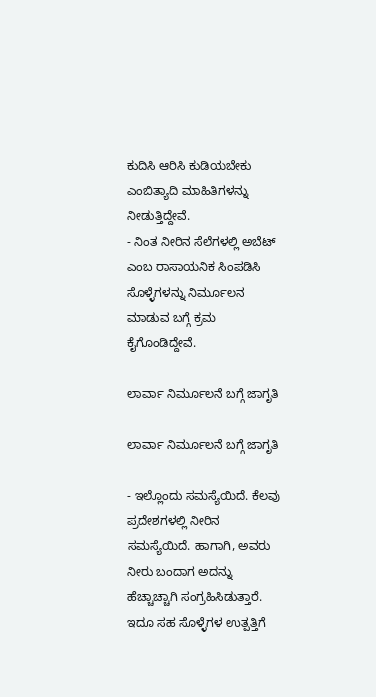ಕುದಿಸಿ ಆರಿಸಿ ಕುಡಿಯಬೇಕು ಎಂಬಿತ್ಯಾದಿ ಮಾಹಿತಿಗಳನ್ನು ನೀಡುತ್ತಿದ್ದೇವೆ.
- ನಿಂತ ನೀರಿನ ಸೆಲೆಗಳಲ್ಲಿ ಅಬೆಟ್ ಎಂಬ ರಾಸಾಯನಿಕ ಸಿಂಪಡಿಸಿ ಸೊಳ್ಳೆಗಳನ್ನು ನಿರ್ಮೂಲನ ಮಾಡುವ ಬಗ್ಗೆ ಕ್ರಮ ಕೈಗೊಂಡಿದ್ದೇವೆ.

ಲಾರ್ವಾ ನಿರ್ಮೂಲನೆ ಬಗ್ಗೆ ಜಾಗೃತಿ

ಲಾರ್ವಾ ನಿರ್ಮೂಲನೆ ಬಗ್ಗೆ ಜಾಗೃತಿ

- ಇಲ್ಲೊಂದು ಸಮಸ್ಯೆಯಿದೆ. ಕೆಲವು ಪ್ರದೇಶಗಳಲ್ಲಿ ನೀರಿನ ಸಮಸ್ಯೆಯಿದೆ. ಹಾಗಾಗಿ, ಅವರು ನೀರು ಬಂದಾಗ ಅದನ್ನು ಹೆಚ್ಚಾಚ್ಚಾಗಿ ಸಂಗ್ರಹಿಸಿಡುತ್ತಾರೆ. ಇದೂ ಸಹ ಸೊಳ್ಳೆಗಳ ಉತ್ಪತ್ತಿಗೆ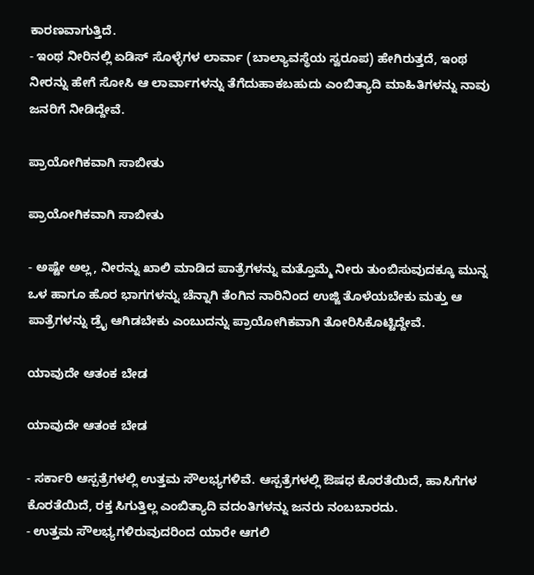ಕಾರಣವಾಗುತ್ತಿದೆ.
- ಇಂಥ ನೀರಿನಲ್ಲಿ ಏಡಿಸ್ ಸೊಳ್ಳೆಗಳ ಲಾರ್ವಾ (ಬಾಲ್ಯಾವಸ್ಥೆಯ ಸ್ವರೂಪ) ಹೇಗಿರುತ್ತದೆ, ಇಂಥ ನೀರನ್ನು ಹೇಗೆ ಸೋಸಿ ಆ ಲಾರ್ವಾಗಳನ್ನು ತೆಗೆದುಹಾಕಬಹುದು ಎಂಬಿತ್ಯಾದಿ ಮಾಹಿತಿಗಳನ್ನು ನಾವು ಜನರಿಗೆ ನೀಡಿದ್ದೇವೆ.

ಪ್ರಾಯೋಗಿಕವಾಗಿ ಸಾಬೀತು

ಪ್ರಾಯೋಗಿಕವಾಗಿ ಸಾಬೀತು

- ಅಷ್ಟೇ ಅಲ್ಲ, ನೀರನ್ನು ಖಾಲಿ ಮಾಡಿದ ಪಾತ್ರೆಗಳನ್ನು ಮತ್ತೊಮ್ಮೆ ನೀರು ತುಂಬಿಸುವುದಕ್ಕೂ ಮುನ್ನ ಒಳ ಹಾಗೂ ಹೊರ ಭಾಗಗಳನ್ನು ಚೆನ್ನಾಗಿ ತೆಂಗಿನ ನಾರಿನಿಂದ ಉಜ್ಜಿ ತೊಳೆಯಬೇಕು ಮತ್ತು ಆ ಪಾತ್ರೆಗಳನ್ನು ಡ್ರೈ ಆಗಿಡಬೇಕು ಎಂಬುದನ್ನು ಪ್ರಾಯೋಗಿಕವಾಗಿ ತೋರಿಸಿಕೊಟ್ಟಿದ್ದೇವೆ.

ಯಾವುದೇ ಆತಂಕ ಬೇಡ

ಯಾವುದೇ ಆತಂಕ ಬೇಡ

- ಸರ್ಕಾರಿ ಆಸ್ಪತ್ರೆಗಳಲ್ಲಿ ಉತ್ತಮ ಸೌಲಭ್ಯಗಳಿವೆ. ಆಸ್ಪತ್ರೆಗಳಲ್ಲಿ ಔಷಧ ಕೊರತೆಯಿದೆ, ಹಾಸಿಗೆಗಳ ಕೊರತೆಯಿದೆ, ರಕ್ತ ಸಿಗುತ್ತಿಲ್ಲ ಎಂಬಿತ್ಯಾದಿ ವದಂತಿಗಳನ್ನು ಜನರು ನಂಬಬಾರದು.
- ಉತ್ತಮ ಸೌಲಭ್ಯಗಳಿರುವುದರಿಂದ ಯಾರೇ ಆಗಲಿ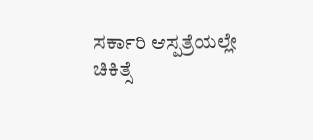ಸರ್ಕಾರಿ ಆಸ್ಪತ್ರೆಯಲ್ಲೇ ಚಿಕಿತ್ಸೆ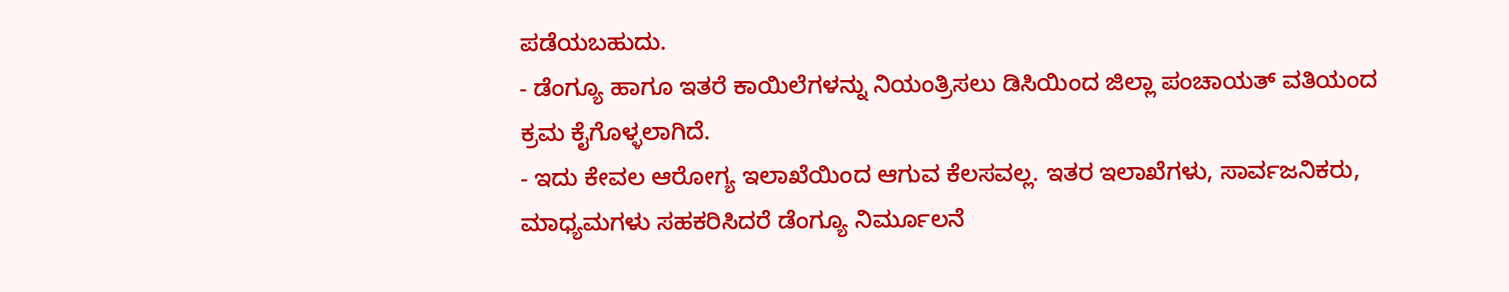ಪಡೆಯಬಹುದು.
- ಡೆಂಗ್ಯೂ ಹಾಗೂ ಇತರೆ ಕಾಯಿಲೆಗಳನ್ನು ನಿಯಂತ್ರಿಸಲು ಡಿಸಿಯಿಂದ ಜಿಲ್ಲಾ ಪಂಚಾಯತ್ ವತಿಯಂದ ಕ್ರಮ ಕೈಗೊಳ್ಳಲಾಗಿದೆ.
- ಇದು ಕೇವಲ ಆರೋಗ್ಯ ಇಲಾಖೆಯಿಂದ ಆಗುವ ಕೆಲಸವಲ್ಲ. ಇತರ ಇಲಾಖೆಗಳು, ಸಾರ್ವಜನಿಕರು, ಮಾಧ್ಯಮಗಳು ಸಹಕರಿಸಿದರೆ ಡೆಂಗ್ಯೂ ನಿರ್ಮೂಲನೆ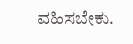ವಹಿಸಬೇಕು.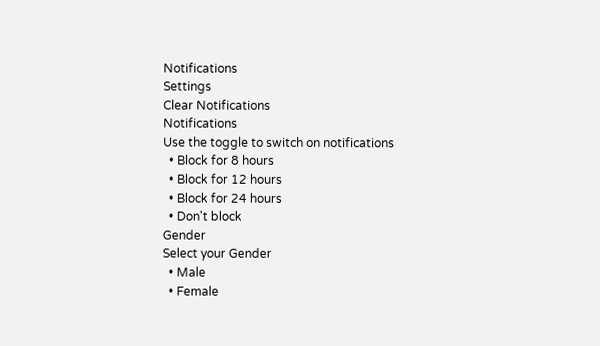Notifications
Settings
Clear Notifications
Notifications
Use the toggle to switch on notifications
  • Block for 8 hours
  • Block for 12 hours
  • Block for 24 hours
  • Don't block
Gender
Select your Gender
  • Male
  • Female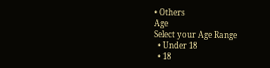• Others
Age
Select your Age Range
  • Under 18
  • 18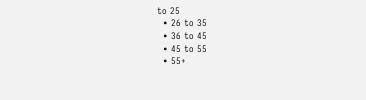to 25
  • 26 to 35
  • 36 to 45
  • 45 to 55
  • 55+